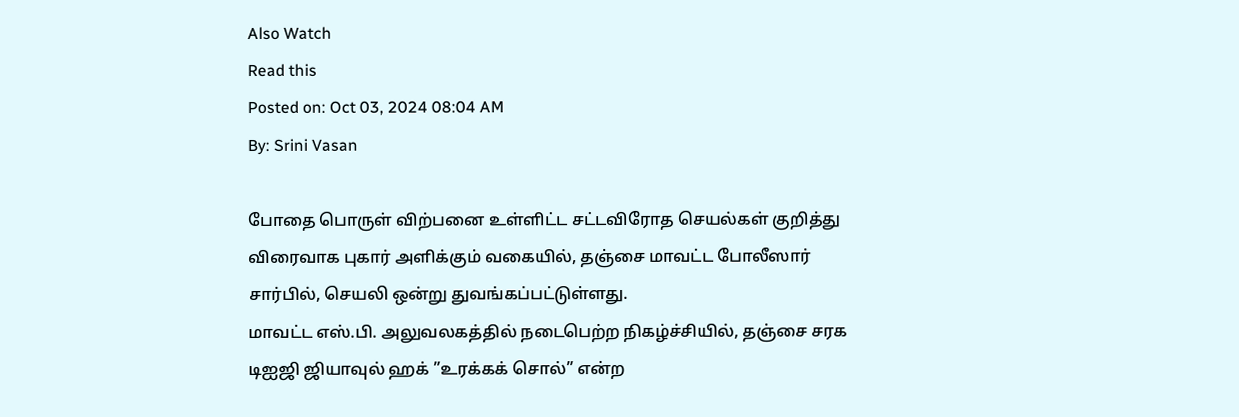Also Watch
Read this
Posted on: Oct 03, 2024 08:04 AM
By: Srini Vasan

போதை பொருள் விற்பனை உள்ளிட்ட சட்டவிரோத செயல்கள் குறித்து விரைவாக புகார் அளிக்கும் வகையில், தஞ்சை மாவட்ட போலீஸார் சார்பில், செயலி ஒன்று துவங்கப்பட்டுள்ளது.
மாவட்ட எஸ்.பி. அலுவலகத்தில் நடைபெற்ற நிகழ்ச்சியில், தஞ்சை சரக டிஐஜி ஜியாவுல் ஹக் ”உரக்கக் சொல்” என்ற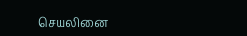செயலினை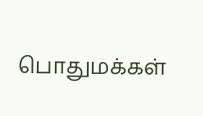பொதுமக்கள்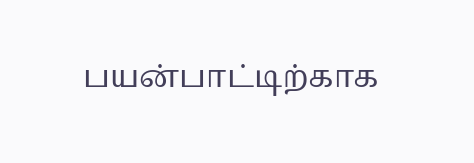பயன்பாட்டிற்காக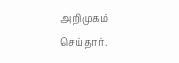அறிமுகம் செய்தார்.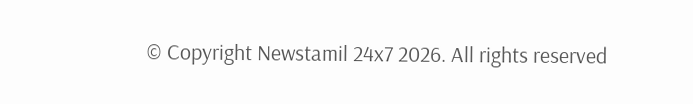© Copyright Newstamil 24x7 2026. All rights reserved